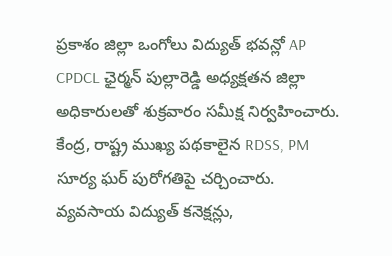ప్రకాశం జిల్లా ఒంగోలు విద్యుత్ భవన్లో AP CPDCL ఛైర్మన్ పుల్లారెడ్డి అధ్యక్షతన జిల్లా అధికారులతో శుక్రవారం సమీక్ష నిర్వహించారు. కేంద్ర, రాష్ట్ర ముఖ్య పథకాలైన RDSS, PM సూర్య ఘర్ పురోగతిపై చర్చించారు. వ్యవసాయ విద్యుత్ కనెక్షన్లు,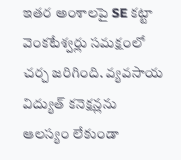ఇతర అంశాలపై SE కట్టా వెంకటేశ్వర్లు సమక్షంలో చర్చ జరిగింది. వ్యవసాయ విద్యుత్ కనెక్షన్లను ఆలస్యం లేకుండా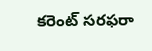కరెంట్ సరఫరా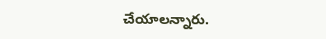చేయాలన్నారు.